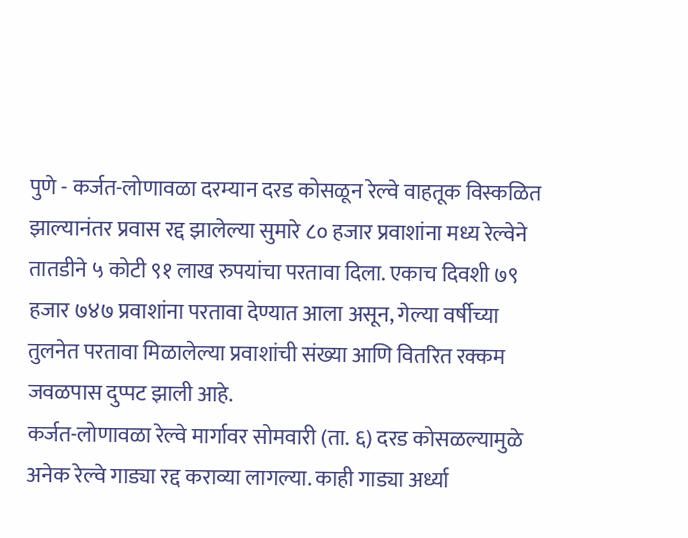पुणे - कर्जत-लोणावळा दरम्यान दरड कोसळून रेल्वे वाहतूक विस्कळित झाल्यानंतर प्रवास रद्द झालेल्या सुमारे ८० हजार प्रवाशांना मध्य रेल्वेने तातडीने ५ कोटी ९१ लाख रुपयांचा परतावा दिला. एकाच दिवशी ७९ हजार ७४७ प्रवाशांना परतावा देण्यात आला असून, गेल्या वर्षीच्या तुलनेत परतावा मिळालेल्या प्रवाशांची संख्या आणि वितरित रक्कम जवळपास दुप्पट झाली आहे.
कर्जत-लोणावळा रेल्वे मार्गावर सोमवारी (ता. ६) दरड कोसळल्यामुळे अनेक रेल्वे गाड्या रद्द कराव्या लागल्या. काही गाड्या अर्ध्या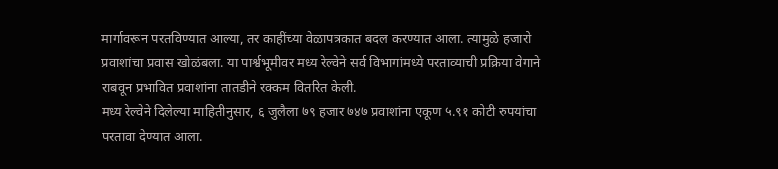मार्गावरून परतविण्यात आल्या, तर काहींच्या वेळापत्रकात बदल करण्यात आला. त्यामुळे हजारो प्रवाशांचा प्रवास खोळंबला. या पार्श्वभूमीवर मध्य रेल्वेने सर्व विभागांमध्ये परताव्याची प्रक्रिया वेगाने राबवून प्रभावित प्रवाशांना तातडीने रक्कम वितरित केली.
मध्य रेल्वेने दिलेल्या माहितीनुसार, ६ जुलैला ७९ हजार ७४७ प्रवाशांना एकूण ५.९१ कोटी रुपयांचा परतावा देण्यात आला.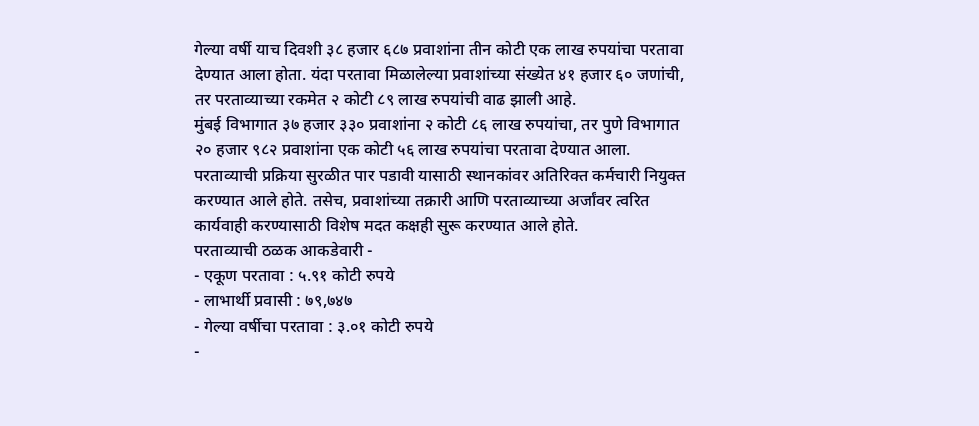गेल्या वर्षी याच दिवशी ३८ हजार ६८७ प्रवाशांना तीन कोटी एक लाख रुपयांचा परतावा देण्यात आला होता. यंदा परतावा मिळालेल्या प्रवाशांच्या संख्येत ४१ हजार ६० जणांची, तर परताव्याच्या रकमेत २ कोटी ८९ लाख रुपयांची वाढ झाली आहे.
मुंबई विभागात ३७ हजार ३३० प्रवाशांना २ कोटी ८६ लाख रुपयांचा, तर पुणे विभागात २० हजार ९८२ प्रवाशांना एक कोटी ५६ लाख रुपयांचा परतावा देण्यात आला. परताव्याची प्रक्रिया सुरळीत पार पडावी यासाठी स्थानकांवर अतिरिक्त कर्मचारी नियुक्त करण्यात आले होते. तसेच, प्रवाशांच्या तक्रारी आणि परताव्याच्या अर्जांवर त्वरित कार्यवाही करण्यासाठी विशेष मदत कक्षही सुरू करण्यात आले होते.
परताव्याची ठळक आकडेवारी -
- एकूण परतावा : ५.९१ कोटी रुपये
- लाभार्थी प्रवासी : ७९,७४७
- गेल्या वर्षीचा परतावा : ३.०१ कोटी रुपये
-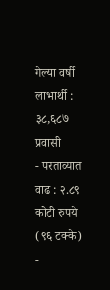गेल्या वर्षी लाभार्थी : ३८,६८७ प्रवासी
- परताव्यात वाढ : २.८९ कोटी रुपये (९६ टक्के)
-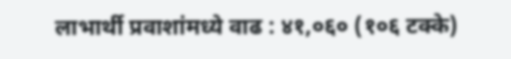लाभार्थी प्रवाशांमध्ये वाढ : ४१,०६० (१०६ टक्के)